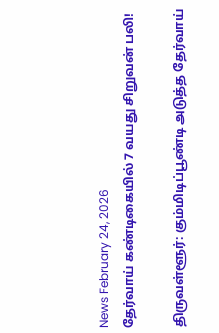News February 24, 2026
தேர்வாய் கண்டிகையில் 7 வயது சிறுவன் பலி!

திருவள்ளூர்: கும்மிடிப்பூண்டி அடுத்த தேர்வாய்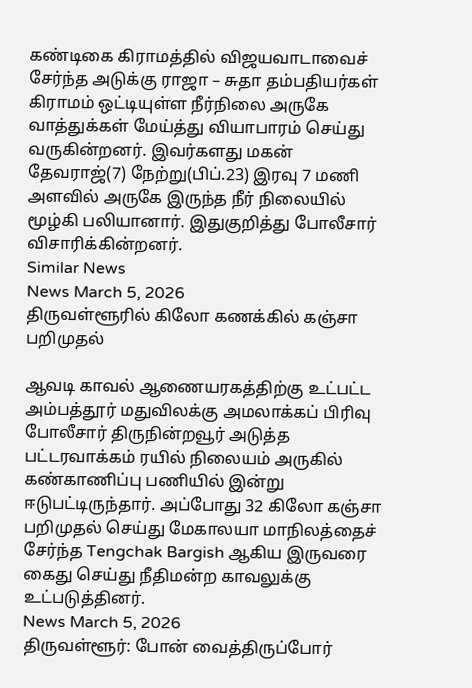கண்டிகை கிராமத்தில் விஜயவாடாவைச் சேர்ந்த அடுக்கு ராஜா – சுதா தம்பதியர்கள் கிராமம் ஒட்டியுள்ள நீர்நிலை அருகே வாத்துக்கள் மேய்த்து வியாபாரம் செய்து வருகின்றனர். இவர்களது மகன் தேவராஜ்(7) நேற்று(பிப்.23) இரவு 7 மணி அளவில் அருகே இருந்த நீர் நிலையில் மூழ்கி பலியானார். இதுகுறித்து போலீசார் விசாரிக்கின்றனர்.
Similar News
News March 5, 2026
திருவள்ளூரில் கிலோ கணக்கில் கஞ்சா பறிமுதல்

ஆவடி காவல் ஆணையரகத்திற்கு உட்பட்ட அம்பத்தூர் மதுவிலக்கு அமலாக்கப் பிரிவு போலீசார் திருநின்றவூர் அடுத்த பட்டரவாக்கம் ரயில் நிலையம் அருகில் கண்காணிப்பு பணியில் இன்று ஈடுபட்டிருந்தார். அப்போது 32 கிலோ கஞ்சா பறிமுதல் செய்து மேகாலயா மாநிலத்தைச் சேர்ந்த Tengchak Bargish ஆகிய இருவரை கைது செய்து நீதிமன்ற காவலுக்கு உட்படுத்தினர்.
News March 5, 2026
திருவள்ளூர்: போன் வைத்திருப்போர்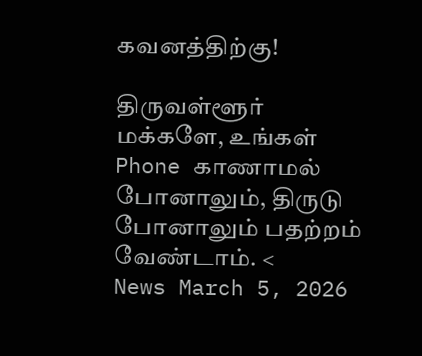கவனத்திற்கு!

திருவள்ளூர் மக்களே, உங்கள் Phone காணாமல் போனாலும், திருடு போனாலும் பதற்றம் வேண்டாம். <
News March 5, 2026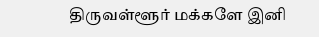திருவள்ளூர் மக்களே இனி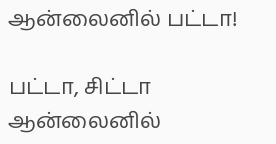ஆன்லைனில் பட்டா!

பட்டா, சிட்டா ஆன்லைனில்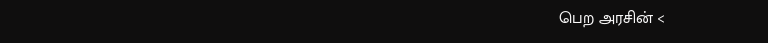பெற அரசின் <